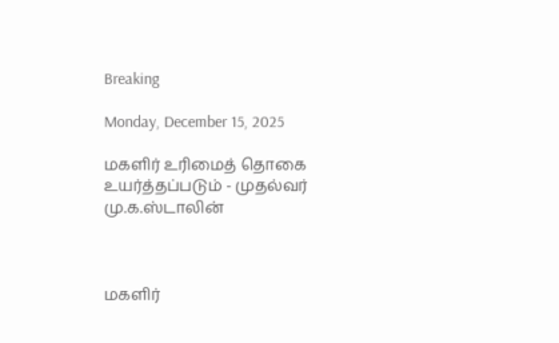Breaking

Monday, December 15, 2025

மகளிர் உரிமைத் தொகை உயர்த்தப்படும் - முதல்வர் மு.க.ஸ்டாலின்



மகளிர்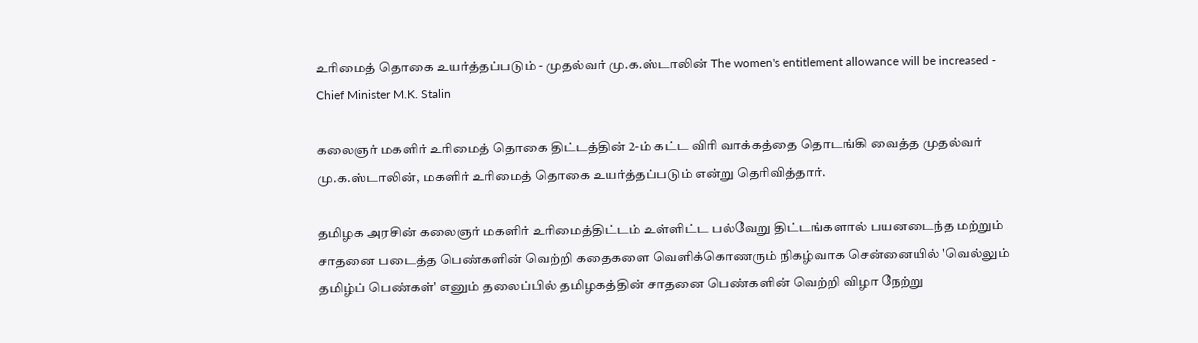உரிமைத் தொகை உயர்த்தப்படும் - முதல்வர் மு.க.ஸ்டாலின் The women's entitlement allowance will be increased - Chief Minister M.K. Stalin

கலைஞர் மகளிர் உரிமைத் தொகை திட்டத்தின் 2-ம் கட்ட விரி வாக்கத்தை தொடங்கி வைத்த முதல்வர் மு.க.ஸ்டாலின், மகளிர் உரிமைத் தொகை உயர்த்தப்படும் என்று தெரிவித்தார்.

தமிழக அரசின் கலைஞர் மகளிர் உரிமைத்திட்டம் உள்ளிட்ட பல்வேறு திட்டங்களால் பயனடைந்த மற்றும் சாதனை படைத்த பெண்களின் வெற்றி கதைகளை வெளிக்கொணரும் நிகழ்வாக சென்னையில் 'வெல்லும் தமிழ்ப் பெண்கள்' எனும் தலைப்பில் தமிழகத்தின் சாதனை பெண்களின் வெற்றி விழா நேற்று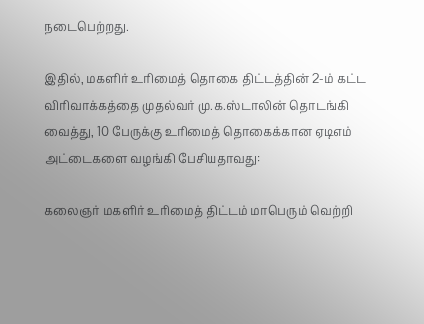நடைபெற்றது.

இதில், மகளிர் உரிமைத் தொகை திட்டத்தின் 2-ம் கட்ட விரிவாக்கத்தை முதல்வர் மு.க.ஸ்டாலின் தொடங்கி வைத்து, 10 பேருக்கு உரிமைத் தொகைக்கான ஏடிஎம் அட்டைகளை வழங்கி பேசியதாவது:

கலைஞர் மகளிர் உரிமைத் திட்டம் மாபெரும் வெற்றி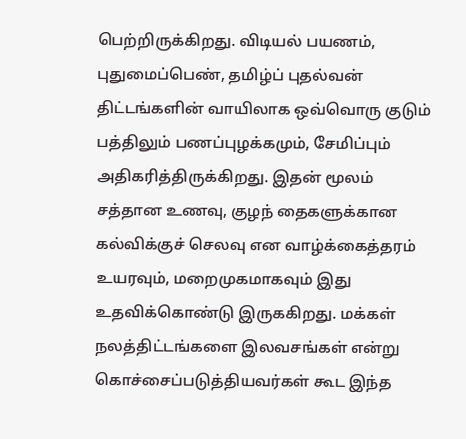பெற்றிருக்கிறது. விடியல் பயணம், புதுமைப்பெண், தமிழ்ப் புதல்வன் திட்டங்களின் வாயிலாக ஒவ்வொரு குடும் பத்திலும் பணப்புழக்கமும், சேமிப்பும் அதிகரித்திருக்கிறது. இதன் மூலம் சத்தான உணவு, குழந் தைகளுக்கான கல்விக்குச் செலவு என வாழ்க்கைத்தரம் உயரவும், மறைமுகமாகவும் இது உதவிக்கொண்டு இருககிறது. மக்கள் நலத்திட்டங்களை இலவசங்கள் என்று கொச்சைப்படுத்தியவர்கள் கூட இந்த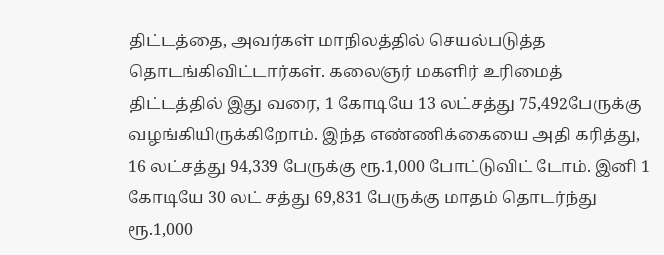திட்டத்தை, அவர்கள் மாநிலத்தில் செயல்படுத்த தொடங்கிவிட்டார்கள். கலைஞர் மகளிர் உரிமைத் திட்டத்தில் இது வரை, 1 கோடியே 13 லட்சத்து 75,492பேருக்கு வழங்கியிருக்கிறோம். இந்த எண்ணிக்கையை அதி கரித்து, 16 லட்சத்து 94,339 பேருக்கு ரூ.1,000 போட்டுவிட் டோம். இனி 1 கோடியே 30 லட் சத்து 69,831 பேருக்கு மாதம் தொடர்ந்து ரூ.1,000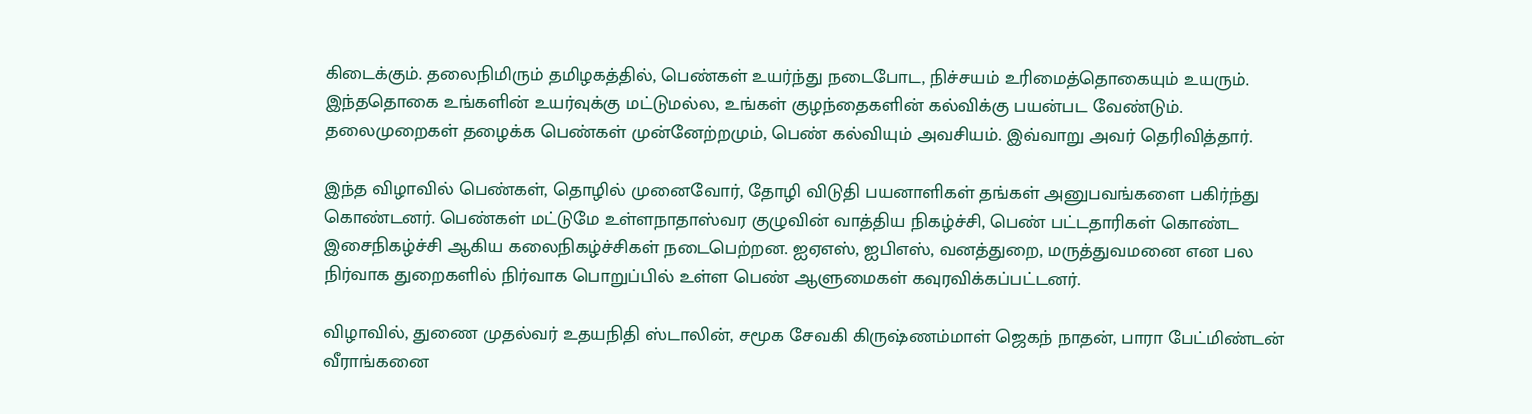கிடைக்கும். தலைநிமிரும் தமிழகத்தில், பெண்கள் உயர்ந்து நடைபோட, நிச்சயம் உரிமைத்தொகையும் உயரும். இந்ததொகை உங்களின் உயர்வுக்கு மட்டுமல்ல, உங்கள் குழந்தைகளின் கல்விக்கு பயன்பட வேண்டும். தலைமுறைகள் தழைக்க பெண்கள் முன்னேற்றமும், பெண் கல்வியும் அவசியம். இவ்வாறு அவர் தெரிவித்தார்.

இந்த விழாவில் பெண்கள், தொழில் முனைவோர், தோழி விடுதி பயனாளிகள் தங்கள் அனுபவங்களை பகிர்ந்து கொண்டனர். பெண்கள் மட்டுமே உள்ளநாதாஸ்வர குழுவின் வாத்திய நிகழ்ச்சி, பெண் பட்டதாரிகள் கொண்ட இசைநிகழ்ச்சி ஆகிய கலைநிகழ்ச்சிகள் நடைபெற்றன. ஐஏஎஸ், ஐபிஎஸ், வனத்துறை, மருத்துவமனை என பல நிர்வாக துறைகளில் நிர்வாக பொறுப்பில் உள்ள பெண் ஆளுமைகள் கவுரவிக்கப்பட்டனர்.

விழாவில், துணை முதல்வர் உதயநிதி ஸ்டாலின், சமூக சேவகி கிருஷ்ணம்மாள் ஜெகந் நாதன், பாரா பேட்மிண்டன் வீராங்கனை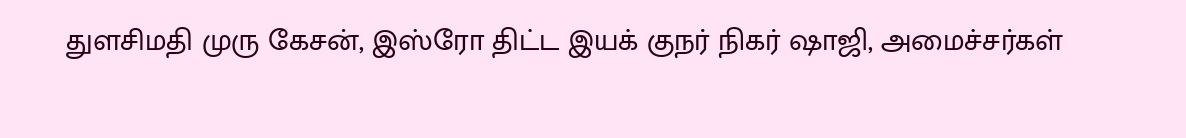துளசிமதி முரு கேசன், இஸ்ரோ திட்ட இயக் குநர் நிகர் ஷாஜி, அமைச்சர்கள்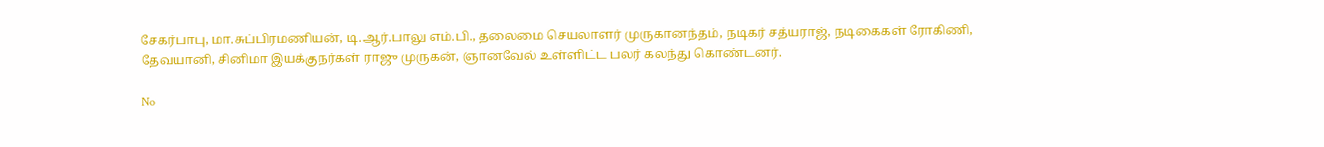சேகர்பாபு, மா.சுப்பிரமணியன், டி.ஆர்.பாலு எம்.பி., தலைமை செயலாளர் முருகானந்தம், நடிகர் சத்யராஜ், நடிகைகள் ரோகிணி, தேவயானி, சினிமா இயக்குநர்கள் ராஜு முருகன், ஞானவேல் உள்ளிட்ட பலர் கலந்து கொண்டனர்.

No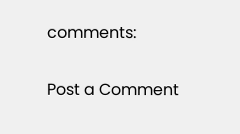comments:

Post a Comment